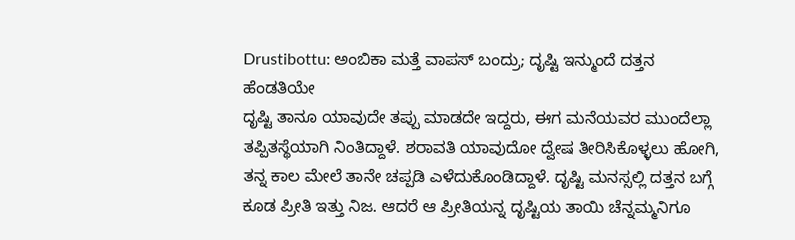Drustibottu: ಅಂಬಿಕಾ ಮತ್ತೆ ವಾಪಸ್ ಬಂದ್ರು; ದೃಷ್ಟಿ ಇನ್ಮುಂದೆ ದತ್ತನ ಹೆಂಡತಿಯೇ
ದೃಷ್ಟಿ ತಾನೂ ಯಾವುದೇ ತಪ್ಪು ಮಾಡದೇ ಇದ್ದರು, ಈಗ ಮನೆಯವರ ಮುಂದೆಲ್ಲಾ ತಪ್ಪಿತಸ್ಥೆಯಾಗಿ ನಿಂತಿದ್ದಾಳೆ. ಶರಾವತಿ ಯಾವುದೋ ದ್ವೇಷ ತೀರಿಸಿಕೊಳ್ಳಲು ಹೋಗಿ, ತನ್ನ ಕಾಲ ಮೇಲೆ ತಾನೇ ಚಪ್ಪಡಿ ಎಳೆದುಕೊಂಡಿದ್ದಾಳೆ. ದೃಷ್ಟಿ ಮನಸ್ಸಲ್ಲಿ ದತ್ತನ ಬಗ್ಗೆ ಕೂಡ ಪ್ರೀತಿ ಇತ್ತು ನಿಜ. ಆದರೆ ಆ ಪ್ರೀತಿಯನ್ನ ದೃಷ್ಟಿಯ ತಾಯಿ ಚೆನ್ನಮ್ಮನಿಗೂ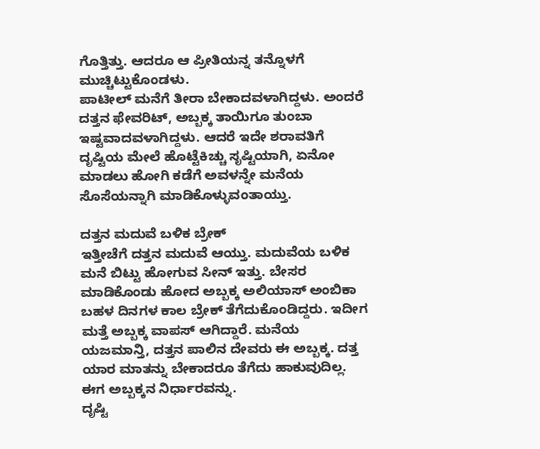ಗೊತ್ತಿತ್ತು. ಆದರೂ ಆ ಪ್ರೀತಿಯನ್ನ ತನ್ನೊಳಗೆ ಮುಚ್ಚಿಟ್ಟುಕೊಂಡಳು.
ಪಾಟೀಲ್ ಮನೆಗೆ ತೀರಾ ಬೇಕಾದವಳಾಗಿದ್ದಳು. ಅಂದರೆ ದತ್ತನ ಫೇವರಿಟ್, ಅಬ್ಬಕ್ಕ ತಾಯಿಗೂ ತುಂಬಾ ಇಷ್ಟವಾದವಳಾಗಿದ್ದಳು. ಆದರೆ ಇದೇ ಶರಾವತಿಗೆ ದೃಷ್ಟಿಯ ಮೇಲೆ ಹೊಟ್ಟೆಕಿಚ್ಚು ಸೃಷ್ಟಿಯಾಗಿ, ಏನೋ ಮಾಡಲು ಹೋಗಿ ಕಡೆಗೆ ಅವಳನ್ನೇ ಮನೆಯ ಸೊಸೆಯನ್ನಾಗಿ ಮಾಡಿಕೊಳ್ಳುವಂತಾಯ್ತು.

ದತ್ತನ ಮದುವೆ ಬಳಿಕ ಬ್ರೇಕ್
ಇತ್ತೀಚೆಗೆ ದತ್ತನ ಮದುವೆ ಆಯ್ತು. ಮದುವೆಯ ಬಳಿಕ ಮನೆ ಬಿಟ್ಟು ಹೋಗುವ ಸೀನ್ ಇತ್ತು. ಬೇಸರ ಮಾಡಿಕೊಂಡು ಹೋದ ಅಬ್ಬಕ್ಕ ಅಲಿಯಾಸ್ ಅಂಬಿಕಾ ಬಹಳ ದಿನಗಳ ಕಾಲ ಬ್ರೇಕ್ ತೆಗೆದುಕೊಂಡಿದ್ದರು. ಇದೀಗ ಮತ್ತೆ ಅಬ್ಬಕ್ಕ ವಾಪಸ್ ಆಗಿದ್ದಾರೆ. ಮನೆಯ ಯಜಮಾನ್ತಿ, ದತ್ತನ ಪಾಲಿನ ದೇವರು ಈ ಅಬ್ಬಕ್ಕ. ದತ್ತ ಯಾರ ಮಾತನ್ನು ಬೇಕಾದರೂ ತೆಗೆದು ಹಾಕುವುದಿಲ್ಲ. ಈಗ ಅಬ್ಬಕ್ಕನ ನಿರ್ಧಾರವನ್ನು.
ದೃಷ್ಟಿ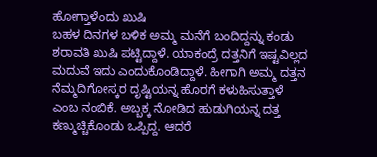ಹೋಗ್ತಾಳೆಂದು ಖುಷಿ
ಬಹಳ ದಿನಗಳ ಬಳಿಕ ಅಮ್ಮ ಮನೆಗೆ ಬಂದಿದ್ದನ್ನು ಕಂಡು ಶರಾವತಿ ಖುಷಿ ಪಟ್ಟಿದ್ದಾಳೆ. ಯಾಕಂದ್ರೆ ದತ್ತನಿಗೆ ಇಷ್ಟವಿಲ್ಲದ ಮದುವೆ ಇದು ಎಂದುಕೊಂಡಿದ್ದಾಳೆ. ಹೀಗಾಗಿ ಅಮ್ಮ ದತ್ತನ ನೆಮ್ಮದಿಗೋಸ್ಕರ ದೃಷ್ಟಿಯನ್ನ ಹೊರಗೆ ಕಳುಹಿಸುತ್ತಾಳೆ ಎಂಬ ನಂಬಿಕೆ. ಅಬ್ಬಕ್ಕ ನೋಡಿದ ಹುಡುಗಿಯನ್ನ ದತ್ತ ಕಣ್ಮುಚ್ಚಿಕೊಂಡು ಒಪ್ಪಿದ್ದ. ಆದರೆ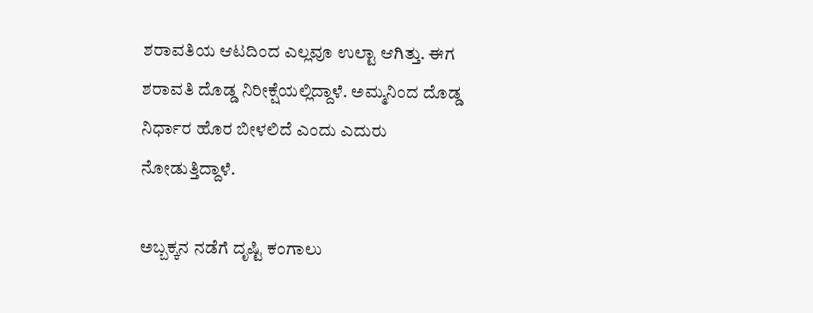ಶರಾವತಿಯ ಆಟದಿಂದ ಎಲ್ಲವೂ ಉಲ್ಟಾ ಆಗಿತ್ತು. ಈಗ ಶರಾವತಿ ದೊಡ್ಡ ನಿರೀಕ್ಷೆಯಲ್ಲಿದ್ದಾಳೆ. ಅಮ್ಮನಿಂದ ದೊಡ್ಡ ನಿರ್ಧಾರ ಹೊರ ಬೀಳಲಿದೆ ಎಂದು ಎದುರು ನೋಡುತ್ತಿದ್ದಾಳೆ.

ಅಬ್ಬಕ್ಕನ ನಡೆಗೆ ದೃಷ್ಟಿ ಕಂಗಾಲು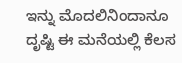ಇನ್ನು ಮೊದಲಿನಿಂದಾನೂ ದೃಷ್ಟಿ ಈ ಮನೆಯಲ್ಲಿ ಕೆಲಸ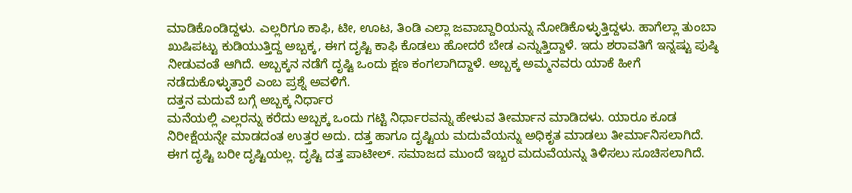ಮಾಡಿಕೊಂಡಿದ್ದಳು. ಎಲ್ಲರಿಗೂ ಕಾಫಿ, ಟೀ, ಊಟ, ತಿಂಡಿ ಎಲ್ಲಾ ಜವಾಬ್ದಾರಿಯನ್ನು ನೋಡಿಕೊಳ್ಳುತ್ತಿದ್ದಳು. ಹಾಗೆಲ್ಲಾ ತುಂಬಾ ಖುಷಿಪಟ್ಟು ಕುಡಿಯುತ್ತಿದ್ದ ಅಬ್ಬಕ್ಕ, ಈಗ ದೃಷ್ಟಿ ಕಾಫಿ ಕೊಡಲು ಹೋದರೆ ಬೇಡ ಎನ್ನುತ್ತಿದ್ದಾಳೆ. ಇದು ಶರಾವತಿಗೆ ಇನ್ನಷ್ಟು ಪುಷ್ಠಿ ನೀಡುವಂತೆ ಆಗಿದೆ. ಅಬ್ಬಕ್ಕನ ನಡೆಗೆ ದೃಷ್ಟಿ ಒಂದು ಕ್ಷಣ ಕಂಗಲಾಗಿದ್ದಾಳೆ. ಅಬ್ಬಕ್ಕ ಅಮ್ಮನವರು ಯಾಕೆ ಹೀಗೆ ನಡೆದುಕೊಳ್ಳುತ್ತಾರೆ ಎಂಬ ಪ್ರಶ್ನೆ ಅವಳಿಗೆ.
ದತ್ತನ ಮದುವೆ ಬಗ್ಗೆ ಅಬ್ಬಕ್ಕ ನಿರ್ಧಾರ
ಮನೆಯಲ್ಲಿ ಎಲ್ಲರನ್ನು ಕರೆದು ಅಬ್ಬಕ್ಕ ಒಂದು ಗಟ್ಟಿ ನಿರ್ಧಾರವನ್ನು ಹೇಳುವ ತೀರ್ಮಾನ ಮಾಡಿದಳು. ಯಾರೂ ಕೂಡ ನಿರೀಕ್ಷೆಯನ್ನೇ ಮಾಡದಂತ ಉತ್ತರ ಅದು. ದತ್ತ ಹಾಗೂ ದೃಷ್ಟಿಯ ಮದುವೆಯನ್ನು ಅಧಿಕೃತ ಮಾಡಲು ತೀರ್ಮಾನಿಸಲಾಗಿದೆ. ಈಗ ದೃಷ್ಟಿ ಬರೀ ದೃಷ್ಟಿಯಲ್ಲ. ದೃಷ್ಟಿ ದತ್ತ ಪಾಟೀಲ್. ಸಮಾಜದ ಮುಂದೆ ಇಬ್ಬರ ಮದುವೆಯನ್ನು ತಿಳಿಸಲು ಸೂಚಿಸಲಾಗಿದೆ.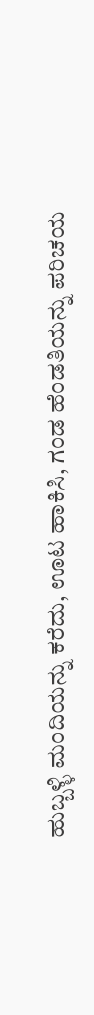ಹುಬ್ಬಳ್ಳಿ ಮಂದಿಯನ್ನು ಕರೆದು, ಊಟ ಹಾಕಿಸಿ, ಗಂಡ ಹೆಂಡತಿಯನ್ನು ಪರಿಚಯ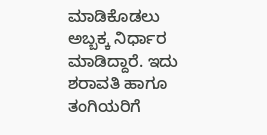ಮಾಡಿಕೊಡಲು ಅಬ್ಬಕ್ಕ ನಿರ್ಧಾರ ಮಾಡಿದ್ದಾರೆ. ಇದು ಶರಾವತಿ ಹಾಗೂ ತಂಗಿಯರಿಗೆ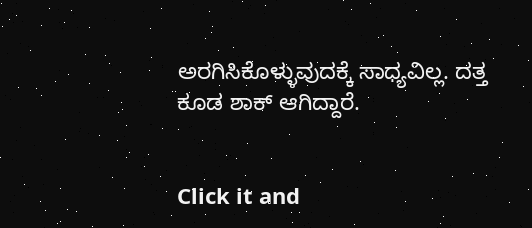ಅರಗಿಸಿಕೊಳ್ಳುವುದಕ್ಕೆ ಸಾಧ್ಯವಿಲ್ಲ. ದತ್ತ ಕೂಡ ಶಾಕ್ ಆಗಿದ್ದಾರೆ.


Click it and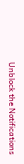Unblock the Notifications